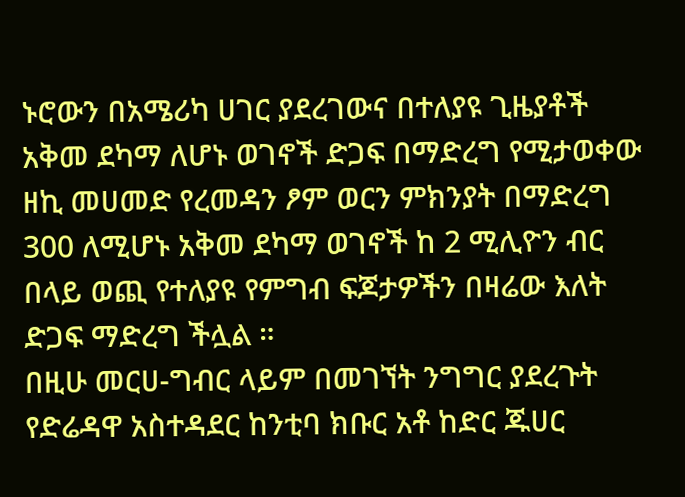ኑሮውን በአሜሪካ ሀገር ያደረገውና በተለያዩ ጊዜያቶች አቅመ ደካማ ለሆኑ ወገኖች ድጋፍ በማድረግ የሚታወቀው ዘኪ መሀመድ የረመዳን ፆም ወርን ምክንያት በማድረግ 300 ለሚሆኑ አቅመ ደካማ ወገኖች ከ 2 ሚሊዮን ብር በላይ ወጪ የተለያዩ የምግብ ፍጆታዎችን በዛሬው እለት ድጋፍ ማድረግ ችሏል ።
በዚሁ መርሀ-ግብር ላይም በመገኘት ንግግር ያደረጉት የድሬዳዋ አስተዳደር ከንቲባ ክቡር አቶ ከድር ጁሀር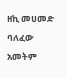ዘኪ መሀመድ ባለፈው አመትም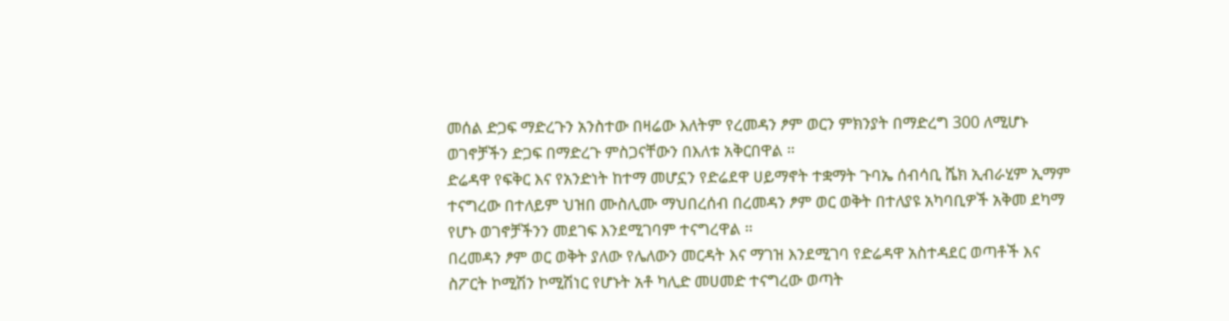መሰል ድጋፍ ማድረጉን አንስተው በዛሬው እለትም የረመዳን ፆም ወርን ምክንያት በማድረግ 300 ለሚሆኑ ወገኖቻችን ድጋፍ በማድረጉ ምስጋናቸውን በእለቱ አቅርበዋል ።
ድሬዳዋ የፍቅር እና የአንድነት ከተማ መሆኗን የድሬደዋ ሀይማኖት ተቋማት ጉባኤ ሰብሳቢ ሼክ ኢብራሂም ኢማም ተናግረው በተለይም ህዝበ ሙስሊሙ ማህበረሰብ በረመዳን ፆም ወር ወቅት በተለያዩ አካባቢዎች አቅመ ደካማ የሆኑ ወገኖቻችንን መደገፍ እንደሚገባም ተናግረዋል ።
በረመዳን ፆም ወር ወቅት ያለው የሌለውን መርዳት እና ማገዝ እንደሚገባ የድሬዳዋ አስተዳደር ወጣቶች እና ስፖርት ኮሚሽን ኮሚሽነር የሆኑት አቶ ካሊድ መሀመድ ተናግረው ወጣት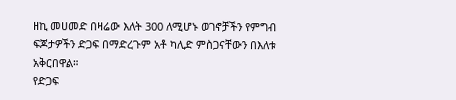ዘኪ መሀመድ በዛሬው እለት 300 ለሚሆኑ ወገኖቻችን የምግብ ፍጆታዎችን ድጋፍ በማድረጉም አቶ ካሊድ ምስጋናቸውን በእለቱ አቅርበዋል።
የድጋፍ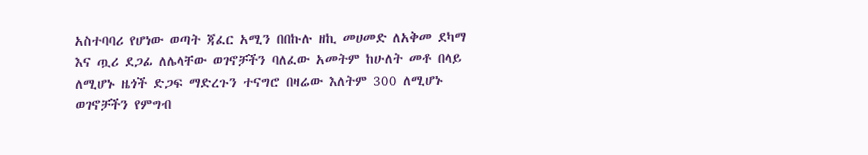አስተባባሪ የሆነው ወጣት ጃፈር አሚን በበኩሉ ዘኪ መሀመድ ለአቅመ ደካማ እና ጧሪ ደጋፊ ለሌላቸው ወገኖቻችን ባለፈው አመትም ከሁለት መቶ በላይ ለሚሆኑ ዜጎች ድጋፍ ማድረጉን ተናግሮ በዛሬው እለትም 300 ለሚሆኑ ወገኖቻችን የምግብ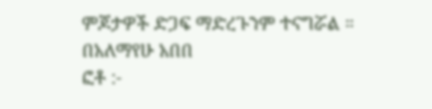ምጆታዎች ድጋፍ ማድረጉንም ተናግሯል ።
በአለማየሁ አበበ
ፎቶ :-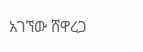አገኘው ሸዋረጋ